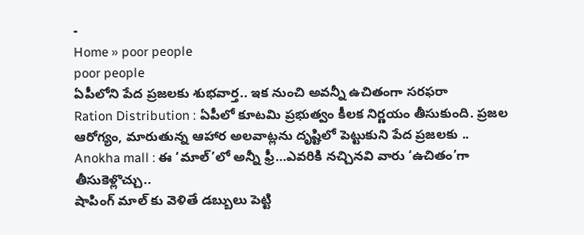-
Home » poor people
poor people
ఏపీలోని పేద ప్రజలకు శుభవార్త.. ఇక నుంచి అవన్నీ ఉచితంగా సరఫరా
Ration Distribution : ఏపీలో కూటమి ప్రభుత్వం కీలక నిర్ణయం తీసుకుంది. ప్రజల ఆరోగ్యం, మారుతున్న ఆహార అలవాట్లను దృష్టిలో పెట్టుకుని పేద ప్రజలకు ..
Anokha mall : ఈ ‘మాల్’లో అన్నీ ఫ్రీ…ఎవరికి నచ్చినవి వారు ‘ఉచితం’గా తీసుకెళ్లొచ్చు..
షాపింగ్ మాల్ కు వెళితే డబ్బులు పెట్టి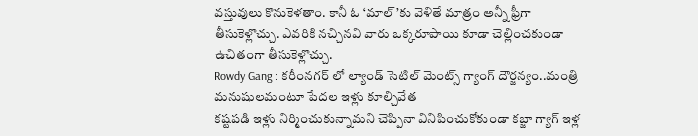వస్తువులు కొనుకెళతాం. కానీ ఓ ‘మాల్’కు వెళితే మాత్రం అన్నీ ఫ్రీగా తీసుకెళ్లొచ్చు. ఎవరికి నచ్చినవి వారు ఒక్కరూపాయి కూడా చెల్లించకుండా ఉచితంగా తీసుకెళ్లొచ్చు.
Rowdy Gang : కరీంనగర్ లో ల్యాండ్ సెటిల్ మెంట్స్ గ్యాంగ్ దౌర్జన్యం..మంత్రి మనుషులమంటూ పేదల ఇళ్లు కూల్చివేత
కష్టపడి ఇళ్లు నిర్మించుకున్నామని చెప్పినా వినిపించుకోకుండా కబ్జా గ్యాగ్ ఇళ్ల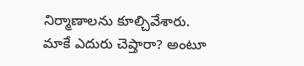నిర్మాణాలను కూల్చివేశారు. మాకే ఎదురు చెప్తారా? అంటూ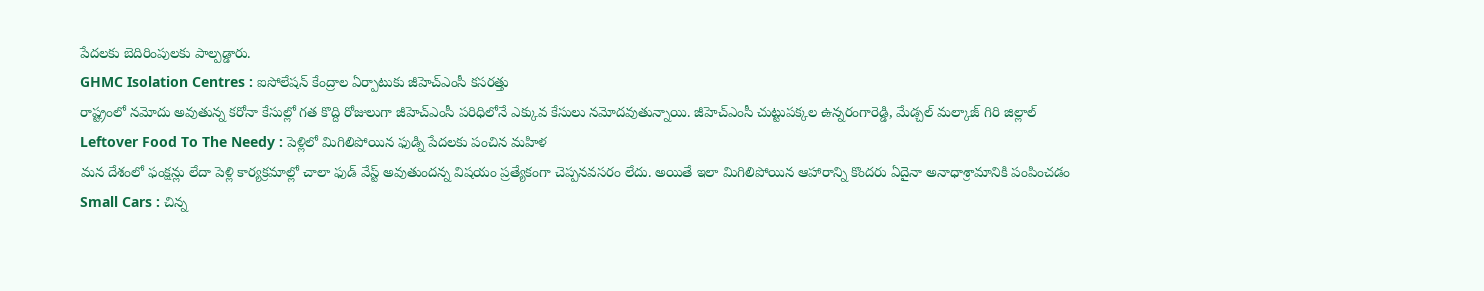పేదలకు బెదిరింపులకు పాల్పడ్డారు.
GHMC Isolation Centres : ఐసోలేషన్ కేంద్రాల ఏర్పాటుకు జీహెచ్ఎంసీ కసరత్తు
రాష్ట్రంలో నమోదు అవుతున్న కరోనా కేసుల్లో గత కొద్ది రోజులుగా జీహెచ్ఎంసీ పరిధిలోనే ఎక్కువ కేసులు నమోదవుతున్నాయి. జీహెచ్ఎంసీ చుట్టుపక్కల ఉన్నరంగారెడ్డి, మేడ్చల్ మల్కాజ్ గిరి జిల్లాల్
Leftover Food To The Needy : పెళ్లిలో మిగిలిపోయిన ఫుడ్ని పేదలకు పంచిన మహిళ
మన దేశంలో ఫంక్షన్లు లేదా పెళ్లి కార్యక్రమాల్లో చాలా ఫుడ్ వేస్ట్ అవుతుందన్న విషయం ప్రత్యేకంగా చెప్పనవసరం లేదు. అయితే ఇలా మిగిలిపోయిన ఆహారాన్ని కొందరు ఏదైనా అనాధాశ్రామానికి పంపించడం
Small Cars : చిన్న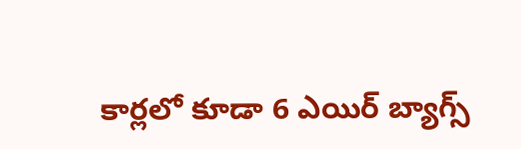కార్లలో కూడా 6 ఎయిర్ బ్యాగ్స్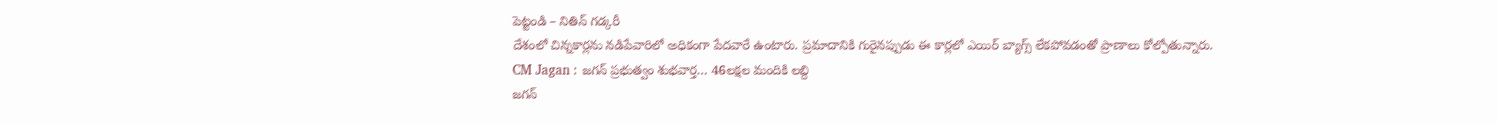పెట్టండి – నితిన్ గడ్కరీ
దేశంలో చిన్నకార్లను నడిపేవారిలో అధికంగా పేదవారే ఉంటారు. ప్రమాదానికి గురైనప్పుడు ఈ కార్లలో ఎయిర్ బ్యాగ్స్ లేకపోవడంతో ప్రాణాలు కోల్పోతున్నారు.
CM Jagan : జగన్ ప్రభుత్వం శుభవార్త… 46లక్షల మందికి లబ్ది
జగన్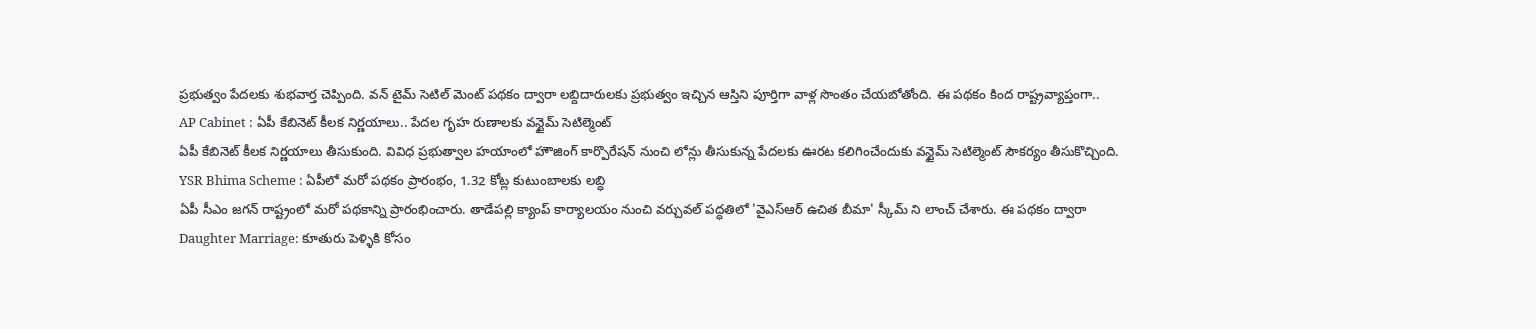ప్రభుత్వం పేదలకు శుభవార్త చెప్పింది. వన్ టైమ్ సెటిల్ మెంట్ పథకం ద్వారా లబ్దిదారులకు ప్రభుత్వం ఇచ్చిన ఆస్తిని పూర్తిగా వాళ్ల సొంతం చేయబోతోంది. ఈ పథకం కింద రాష్ట్రవ్యాప్తంగా..
AP Cabinet : ఏపీ కేబినెట్ కీలక నిర్ణయాలు.. పేదల గృహ రుణాలకు వన్టైమ్ సెటిల్మెంట్
ఏపీ కేబినెట్ కీలక నిర్ణయాలు తీసుకుంది. వివిధ ప్రభుత్వాల హయాంలో హౌజింగ్ కార్పొరేషన్ నుంచి లోన్లు తీసుకున్న పేదలకు ఊరట కలిగించేందుకు వన్టైమ్ సెటిల్మెంట్ సౌకర్యం తీసుకొచ్చింది.
YSR Bhima Scheme : ఏపీలో మరో పథకం ప్రారంభం, 1.32 కోట్ల కుటుంబాలకు లబ్ధి
ఏపీ సీఎం జగన్ రాష్ట్రంలో మరో పథకాన్ని ప్రారంభించారు. తాడేపల్లి క్యాంప్ కార్యాలయం నుంచి వర్చువల్ పద్ధతిలో 'వైఎస్ఆర్ ఉచిత బీమా' స్కీమ్ ని లాంచ్ చేశారు. ఈ పథకం ద్వారా
Daughter Marriage: కూతురు పెళ్ళికి కోసం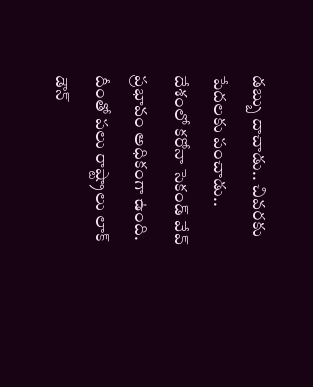డబ్బు దాచాడు.. చివరకు పేదలకు పంచాడు..
దేశంలో కరోనా సెకండ్ వేవ్ ప్రభావం అధికంగా ఉంది. దీంతో పలు రాష్ట్రాలు లాక్ డౌన్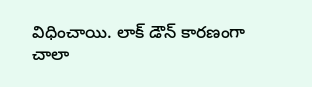విధించాయి. లాక్ డౌన్ కారణంగా చాలా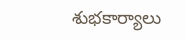శుభకార్యాలు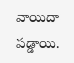వాయిదా పడ్డాయి.